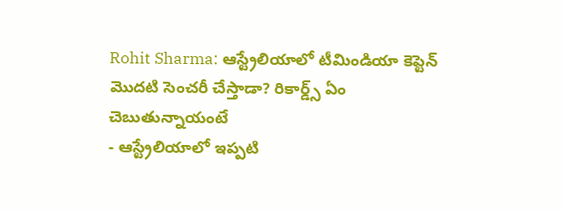Rohit Sharma: ఆస్ట్రేలియాలో టీమిండియా కెప్టెన్ మొదటి సెంచరీ చేస్తాడా? రికార్డ్స్ ఏం చెబుతున్నాయంటే
- ఆస్ట్రేలియాలో ఇప్పటి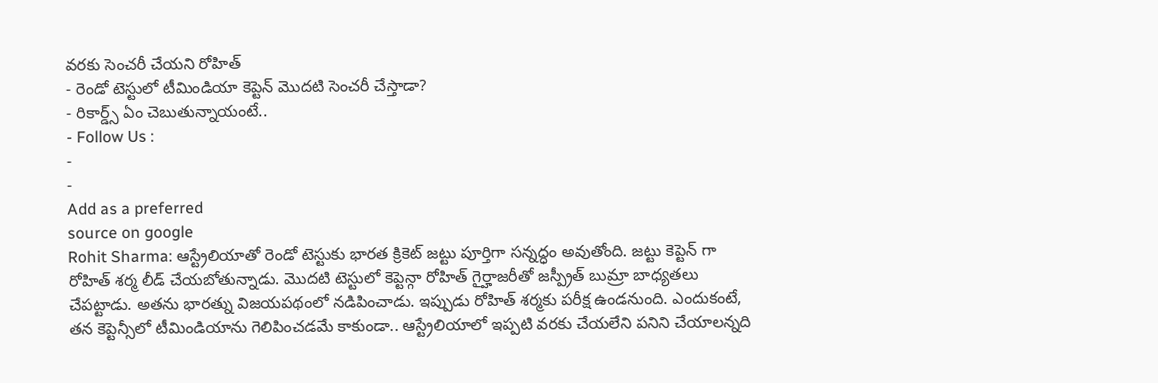వరకు సెంచరీ చేయని రోహిత్
- రెండో టెస్టులో టీమిండియా కెప్టెన్ మొదటి సెంచరీ చేస్తాడా?
- రికార్డ్స్ ఏం చెబుతున్నాయంటే..
- Follow Us :
-
-
Add as a preferred
source on google
Rohit Sharma: ఆస్ట్రేలియాతో రెండో టెస్టుకు భారత క్రికెట్ జట్టు పూర్తిగా సన్నద్ధం అవుతోంది. జట్టు కెప్టెన్ గా రోహిత్ శర్మ లీడ్ చేయబోతున్నాడు. మొదటి టెస్టులో కెప్టెన్గా రోహిత్ గైర్హాజరీతో జస్ప్రీత్ బుమ్రా బాధ్యతలు చేపట్టాడు. అతను భారత్ను విజయపథంలో నడిపించాడు. ఇప్పుడు రోహిత్ శర్మకు పరీక్ష ఉండనుంది. ఎందుకంటే, తన కెప్టెన్సీలో టీమిండియాను గెలిపించడమే కాకుండా.. ఆస్ట్రేలియాలో ఇప్పటి వరకు చేయలేని పనిని చేయాలన్నది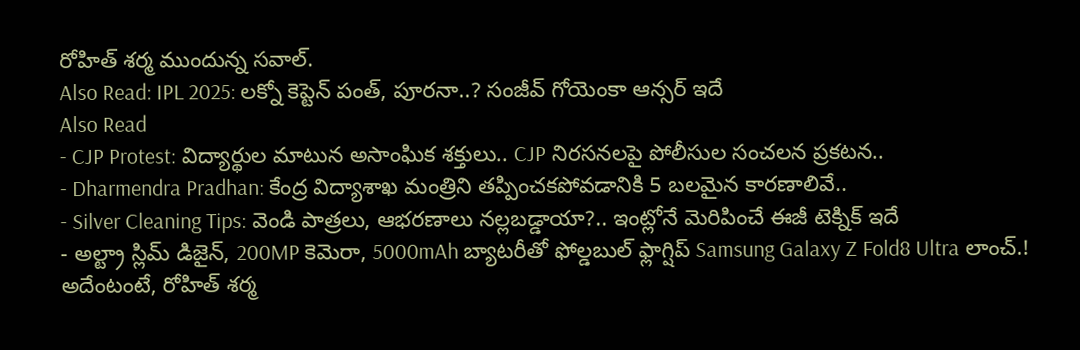రోహిత్ శర్మ ముందున్న సవాల్.
Also Read: IPL 2025: లక్నో కెప్టెన్ పంత్, పూరనా..? సంజీవ్ గోయెంకా ఆన్సర్ ఇదే
Also Read
- CJP Protest: విద్యార్థుల మాటున అసాంఘిక శక్తులు.. CJP నిరసనలపై పోలీసుల సంచలన ప్రకటన..
- Dharmendra Pradhan: కేంద్ర విద్యాశాఖ మంత్రిని తప్పించకపోవడానికి 5 బలమైన కారణాలివే..
- Silver Cleaning Tips: వెండి పాత్రలు, ఆభరణాలు నల్లబడ్డాయా?.. ఇంట్లోనే మెరిపించే ఈజీ టెక్నిక్ ఇదే
- అల్ట్రా స్లిమ్ డిజైన్, 200MP కెమెరా, 5000mAh బ్యాటరీతో ఫోల్డబుల్ ఫ్లాగ్షిప్ Samsung Galaxy Z Fold8 Ultra లాంచ్.!
అదేంటంటే, రోహిత్ శర్మ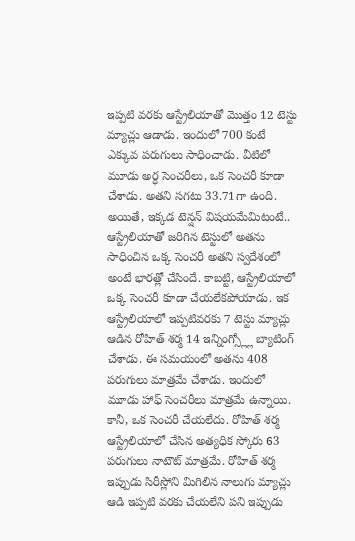ఇప్పటి వరకు ఆస్ట్రేలియాతో మొత్తం 12 టెస్టు మ్యాచ్లు ఆడాడు. ఇందులో 700 కంటే ఎక్కువ పరుగులు సాధించాడు. వీటిలో మూడు అర్ధ సెంచరీలు, ఒక సెంచరీ కూడా చేశాడు. అతని సగటు 33.71గా ఉంది. అయితే, ఇక్కడ టెన్షన్ విషయమేమిటంటే.. ఆస్ట్రేలియాతో జరిగిన టెస్టులో అతను సాధించిన ఒక్క సెంచరీ అతని స్వదేశంలో అంటే భారత్లో చేసిందే. కాబట్టి, ఆస్ట్రేలియాలో ఒక్క సెంచరీ కూడా చేయలేకపోయాడు. ఇక ఆస్ట్రేలియాలో ఇప్పటివరకు 7 టెస్టు మ్యాచ్లు ఆడిన రోహిత్ శర్మ 14 ఇన్నింగ్స్ల్లో బ్యాటింగ్ చేశాడు. ఈ సమయంలో అతను 408 పరుగులు మాత్రమే చేశాడు. ఇందులో మూడు హాఫ్ సెంచరీలు మాత్రమే ఉన్నాయి. కానీ, ఒక సెంచరీ చేయలేదు. రోహిత్ శర్మ ఆస్ట్రేలియాలో చేసిన అత్యధిక స్కోరు 63 పరుగులు నాటౌట్ మాత్రమే. రోహిత్ శర్మ ఇప్పుడు సిరీస్లోని మిగిలిన నాలుగు మ్యాచ్లు ఆడి ఇప్పటి వరకు చేయలేని పని ఇప్పుడు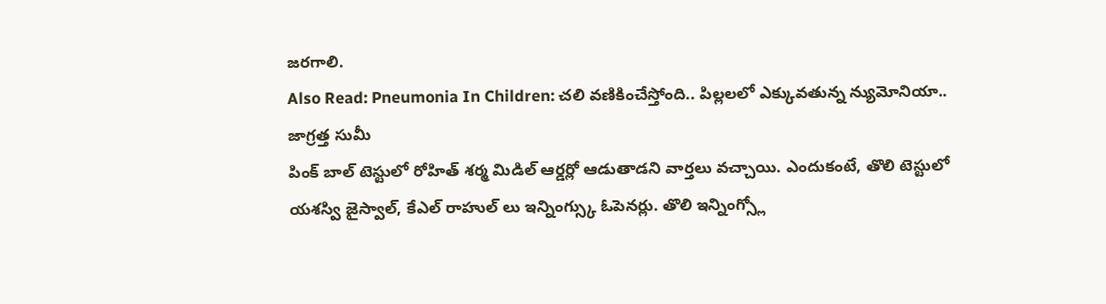జరగాలి.
Also Read: Pneumonia In Children: చలి వణికించేస్తోంది.. పిల్లలలో ఎక్కువతున్న న్యుమోనియా.. జాగ్రత్త సుమీ
పింక్ బాల్ టెస్టులో రోహిత్ శర్మ మిడిల్ ఆర్డర్లో ఆడుతాడని వార్తలు వచ్చాయి. ఎందుకంటే, తొలి టెస్టులో యశస్వి జైస్వాల్, కేఎల్ రాహుల్ లు ఇన్నింగ్స్కు ఓపెనర్లు. తొలి ఇన్నింగ్స్లో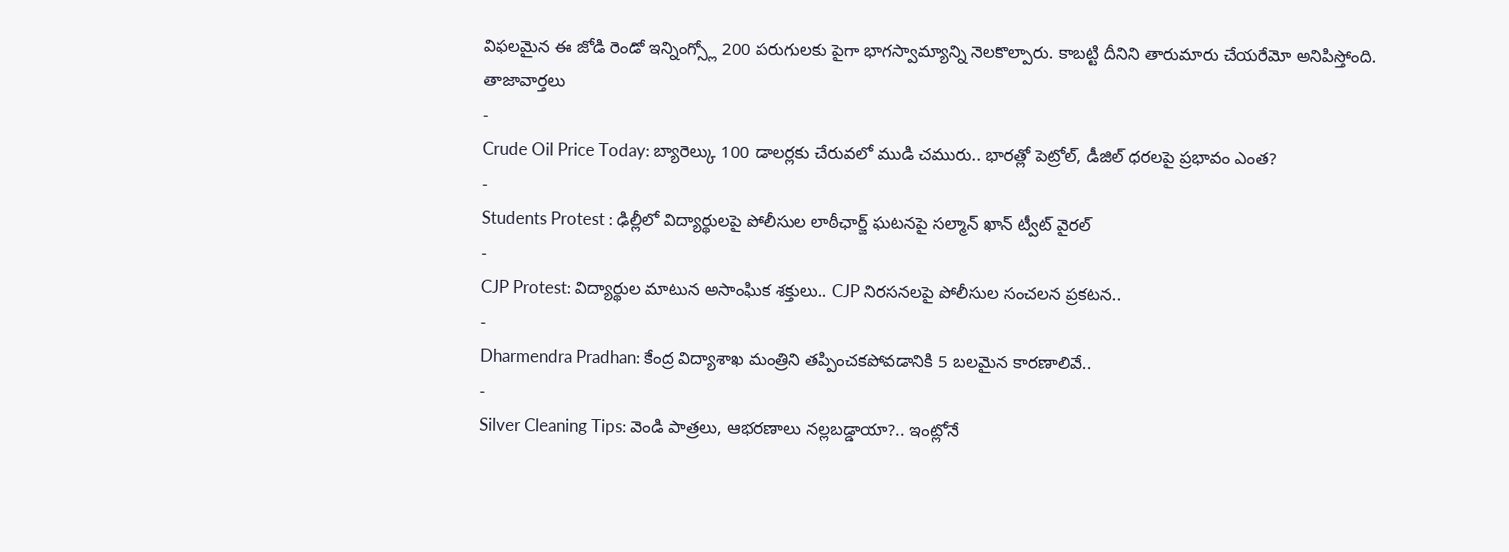విఫలమైన ఈ జోడి రెండో ఇన్నింగ్స్లో 200 పరుగులకు పైగా భాగస్వామ్యాన్ని నెలకొల్పారు. కాబట్టి దీనిని తారుమారు చేయరేమో అనిపిస్తోంది.
తాజావార్తలు
-
Crude Oil Price Today: బ్యారెల్కు 100 డాలర్లకు చేరువలో ముడి చమురు.. భారత్లో పెట్రోల్, డీజిల్ ధరలపై ప్రభావం ఎంత?
-
Students Protest : ఢిల్లీలో విద్యార్థులపై పోలీసుల లాఠీఛార్జ్ ఘటనపై సల్మాన్ ఖాన్ ట్వీట్ వైరల్
-
CJP Protest: విద్యార్థుల మాటున అసాంఘిక శక్తులు.. CJP నిరసనలపై పోలీసుల సంచలన ప్రకటన..
-
Dharmendra Pradhan: కేంద్ర విద్యాశాఖ మంత్రిని తప్పించకపోవడానికి 5 బలమైన కారణాలివే..
-
Silver Cleaning Tips: వెండి పాత్రలు, ఆభరణాలు నల్లబడ్డాయా?.. ఇంట్లోనే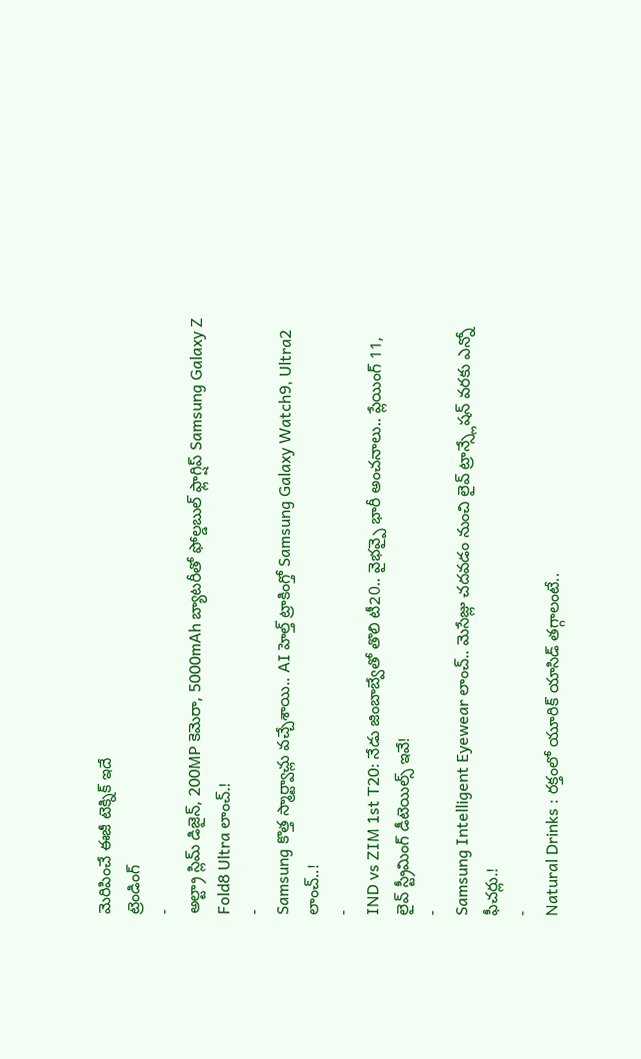మెరిపించే ఈజీ టెక్నిక్ ఇదే
ట్రెండింగ్
-
అల్ట్రా స్లిమ్ డిజైన్, 200MP కెమెరా, 5000mAh బ్యాటరీతో ఫోల్డబుల్ ఫ్లాగ్షిప్ Samsung Galaxy Z Fold8 Ultra లాంచ్.!
-
Samsung కొత్త స్మార్ట్వాచ్లు వచ్చేశాయి.. AI హెల్త్ ట్రాకింగ్తో Samsung Galaxy Watch9, Ultra2 లాంచ్..!
-
IND vs ZIM 1st T20: నేడు జింబాబ్వేతో తొలి టీ20.. వైభవ్పై భారీ అంచనాలు.. ప్లేయింగ్ 11, లైవ్ స్ట్రీమింగ్ డీటెయిల్స్ ఇవే!
-
Samsung Intelligent Eyewear లాంచ్.. మెసేజ్లు చదవడం నుంచి లైవ్ ట్రాన్స్లేషన్ వరకు ఎన్నో ఫీచర్లు.!
-
Natural Drinks : రక్తంలో యూరిక్ యాసిడ్ తగ్గాలంటే..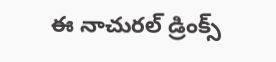ఈ నాచురల్ డ్రింక్స్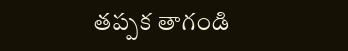తప్పక తాగండి